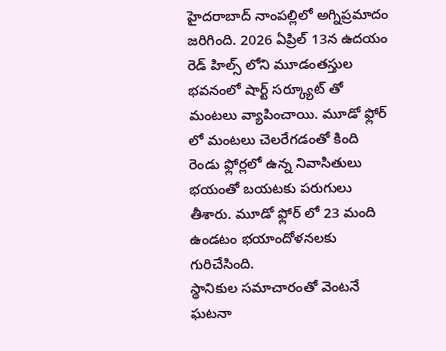హైదరాబాద్ నాంపల్లిలో అగ్నిప్రమాదం జరిగింది. 2026 ఏప్రిల్ 13న ఉదయం రెడ్ హిల్స్ లోని మూడంతస్తుల భవనంలో షార్ట్ సర్క్యూట్ తో మంటలు వ్యాపించాయి. మూడో ఫ్లోర్ లో మంటలు చెలరేగడంతో కింది రెండు ఫ్లోర్లలో ఉన్న నివాసితులు భయంతో బయటకు పరుగులు తీశారు. మూడో ఫ్లోర్ లో 23 మంది ఉండటం భయాందోళనలకు గురిచేసింది.
స్థానికుల సమాచారంతో వెంటనే ఘటనా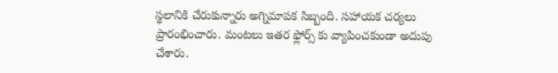స్థలానికి చేరుకున్నారు అగ్నిమాపక సిబ్బంది. సహాయక చర్యలు ప్రారంభించారు. మంటలు ఇతర ఫ్లోర్స్ కు వ్యాపించకుండా అదుపు చేశారు.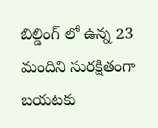బిల్డింగ్ లో ఉన్న 23 మందిని సురక్షితంగా బయటకు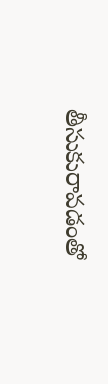తీసుకురావడంతో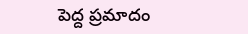పెద్ద ప్రమాదం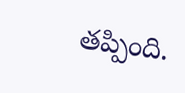తప్పింది.